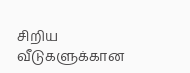சிறிய வீடுகளுக்கான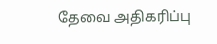தேவை அதிகரிப்பு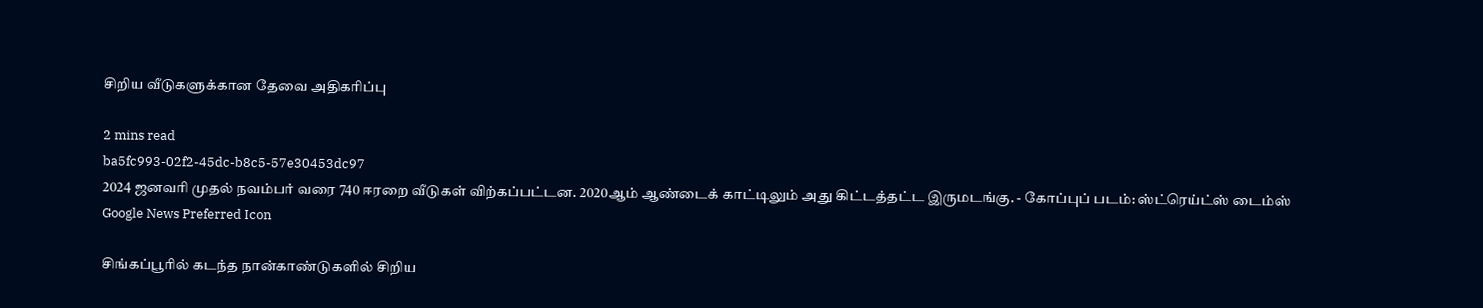சிறிய வீடுகளுக்கான தேவை அதிகரிப்பு

2 mins read
ba5fc993-02f2-45dc-b8c5-57e30453dc97
2024 ஜனவரி முதல் நவம்பர் வரை 740 ஈரறை வீடுகள் விற்கப்பட்டன. 2020ஆம் ஆண்டைக் காட்டிலும் அது கிட்டத்தட்ட இருமடங்கு. - கோப்புப் படம்: ஸ்ட்ரெய்ட்ஸ் டைம்ஸ்
Google News Preferred Icon

சிங்கப்பூரில் கடந்த நான்காண்டுகளில் சிறிய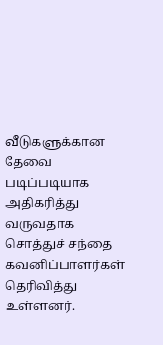வீடுகளுக்கான தேவை படிப்படியாக அதிகரித்து வருவதாக சொத்துச் சந்தை கவனிப்பாளர்கள் தெரிவித்து உள்ளனர்.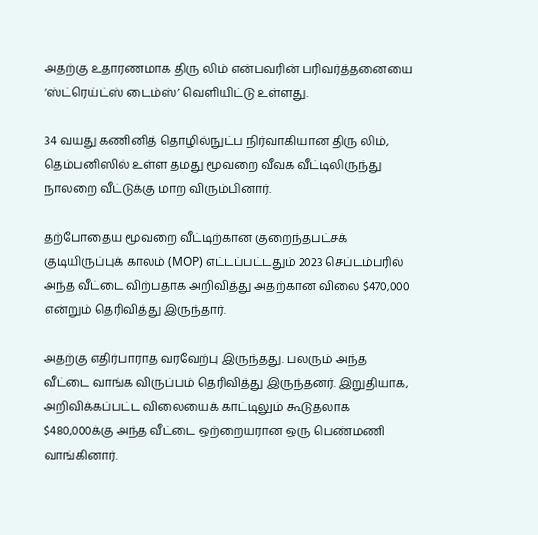அதற்கு உதாரணமாக திரு லிம் என்பவரின் பரிவர்த்தனையை ‘ஸ்ட்ரெய்ட்ஸ் டைம்ஸ்’ வெளியிட்டு உள்ளது.

34 வயது கணினித் தொழில்நுட்ப நிர்வாகியான திரு லிம், தெம்பனிஸில் உள்ள தமது மூவறை வீவக வீட்டிலிருந்து நாலறை வீட்டுக்கு மாற விரும்பினார்.

தற்போதைய மூவறை வீட்டிற்கான குறைந்தபட்சக் குடியிருப்புக் காலம் (MOP) எட்டப்பட்டதும் 2023 செப்டம்பரில் அந்த வீட்டை விற்பதாக அறிவித்து அதற்கான விலை $470,000 என்றும் தெரிவித்து இருந்தார்.

அதற்கு எதிர்பாராத வரவேற்பு இருந்தது. பலரும் அந்த வீட்டை வாங்க விருப்பம் தெரிவித்து இருந்தனர். இறுதியாக, அறிவிக்கப்பட்ட விலையைக் காட்டிலும் கூடுதலாக $480,000க்கு அந்த வீட்டை ஒற்றையரான ஒரு பெண்மணி வாங்கினார்.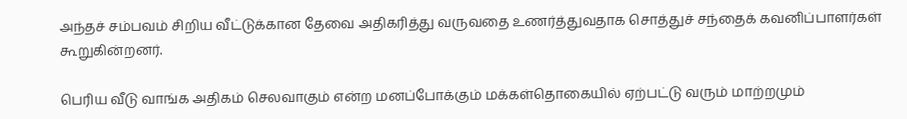அந்தச் சம்பவம் சிறிய வீட்டுக்கான தேவை அதிகரித்து வருவதை உணர்த்துவதாக சொத்துச் சந்தைக் கவனிப்பாளர்கள் கூறுகின்றனர்.

பெரிய வீடு வாங்க அதிகம் செலவாகும் என்ற மனப்போக்கும் மக்கள்தொகையில் ஏற்பட்டு வரும் மாற்றமும்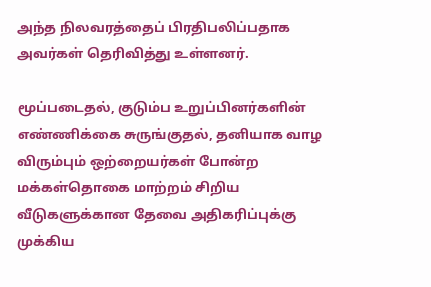அந்த நிலவரத்தைப் பிரதிபலிப்பதாக அவர்கள் தெரிவித்து உள்ளனர்.

மூப்படைதல், குடும்ப உறுப்பினர்களின் எண்ணிக்கை சுருங்குதல், தனியாக வாழ விரும்பும் ஒற்றையர்கள் போன்ற மக்கள்தொகை மாற்றம் சிறிய வீடுகளுக்கான தேவை அதிகரிப்புக்கு முக்கிய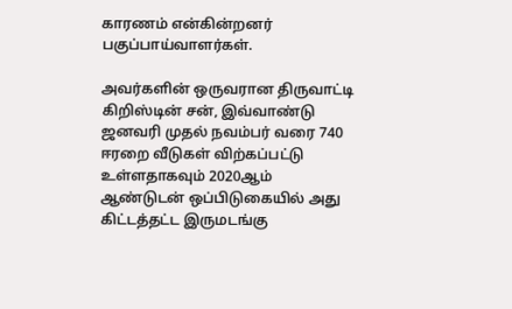காரணம் என்கின்றனர் பகுப்பாய்வாளர்கள்.

அவர்களின் ஒருவரான திருவாட்டி கிறிஸ்டின் சன், இவ்வாண்டு ஜனவரி முதல் நவம்பர் வரை 740 ஈரறை வீடுகள் விற்கப்பட்டு உள்ளதாகவும் 2020ஆம் ஆண்டுடன் ஒப்பிடுகையில் அது கிட்டத்தட்ட இருமடங்கு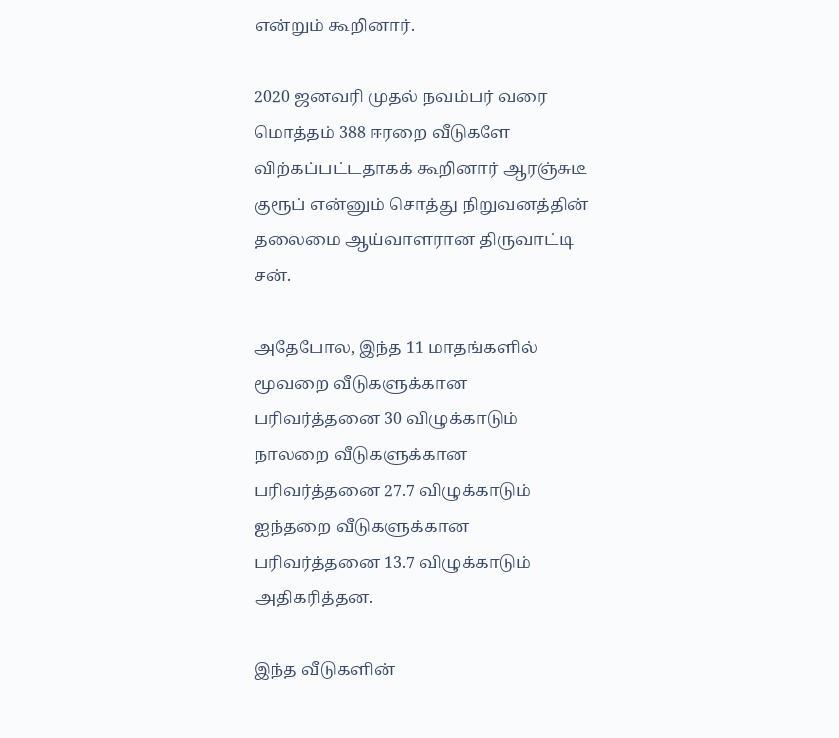என்றும் கூறினார்.

2020 ஜனவரி முதல் நவம்பர் வரை மொத்தம் 388 ஈரறை வீடுகளே விற்கப்பட்டதாகக் கூறினார் ஆரஞ்சுடீ குரூப் என்னும் சொத்து நிறுவனத்தின் தலைமை ஆய்வாளரான திருவாட்டி சன்.

அதேபோல, இந்த 11 மாதங்களில் மூவறை வீடுகளுக்கான பரிவர்த்தனை 30 விழுக்காடும் நாலறை வீடுகளுக்கான பரிவர்த்தனை 27.7 விழுக்காடும் ஐந்தறை வீடுகளுக்கான பரிவர்த்தனை 13.7 விழுக்காடும் அதிகரித்தன.

இந்த வீடுகளின்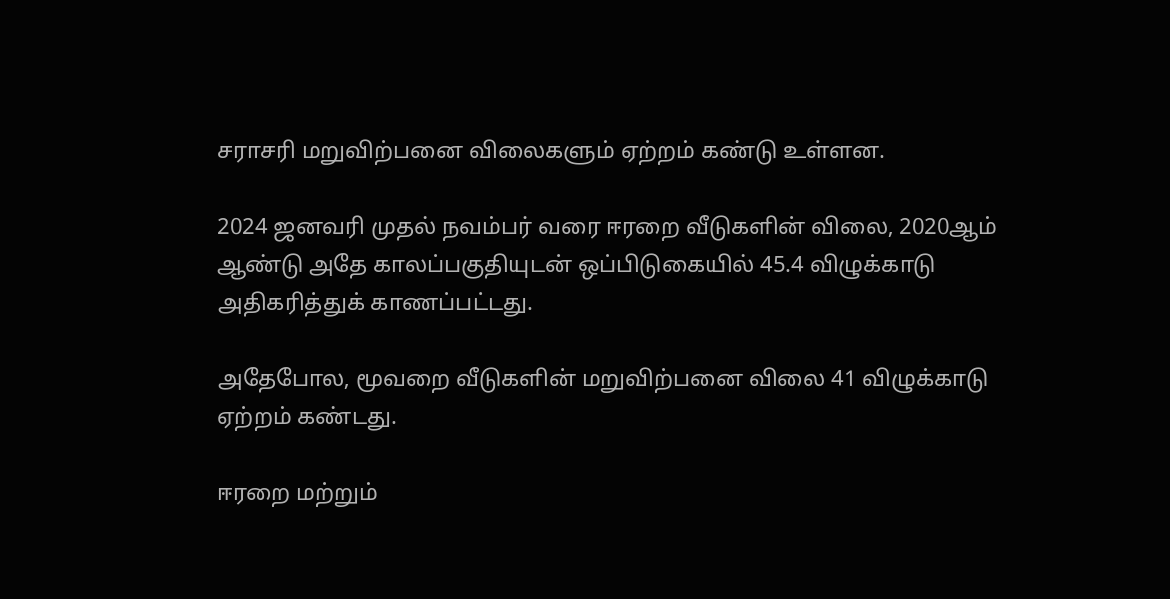சராசரி மறுவிற்பனை விலைகளும் ஏற்றம் கண்டு உள்ளன.

2024 ஜனவரி முதல் நவம்பர் வரை ஈரறை வீடுகளின் விலை, 2020ஆம் ஆண்டு அதே காலப்பகுதியுடன் ஒப்பிடுகையில் 45.4 விழுக்காடு அதிகரித்துக் காணப்பட்டது.

அதேபோல, மூவறை வீடுகளின் மறுவிற்பனை விலை 41 விழுக்காடு ஏற்றம் கண்டது.

ஈரறை மற்றும்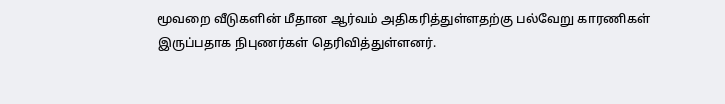மூவறை வீடுகளின் மீதான ஆர்வம் அதிகரித்துள்ளதற்கு பல்வேறு காரணிகள் இருப்பதாக நிபுணர்கள் தெரிவித்துள்ளனர்.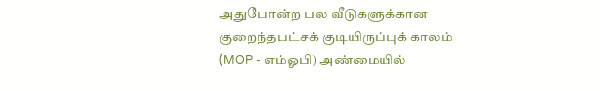அதுபோன்ற பல வீடுகளுக்கான குறைந்தபட்சக் குடியிருப்புக் காலம் (MOP - எம்ஓபி) அண்மையில்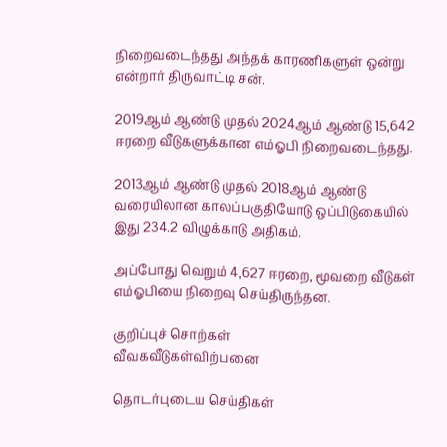நிறைவடைந்தது அந்தக் காரணிகளுள் ஒன்று என்றார் திருவாட்டி சன்.

2019ஆம் ஆண்டு முதல் 2024ஆம் ஆண்டு 15,642 ஈரறை வீடுகளுக்கான எம்ஓபி நிறைவடைந்தது.

2013ஆம் ஆண்டு முதல் 2018ஆம் ஆண்டு வரையிலான காலப்பகுதியோடு ஒப்பிடுகையில் இது 234.2 விழுக்காடு அதிகம்.

அப்போது வெறும் 4,627 ஈரறை, மூவறை வீடுகள் எம்ஓபியை நிறைவு செய்திருந்தன.

குறிப்புச் சொற்கள்
வீவகவீடுகள்விற்பனை

தொடர்புடைய செய்திகள்